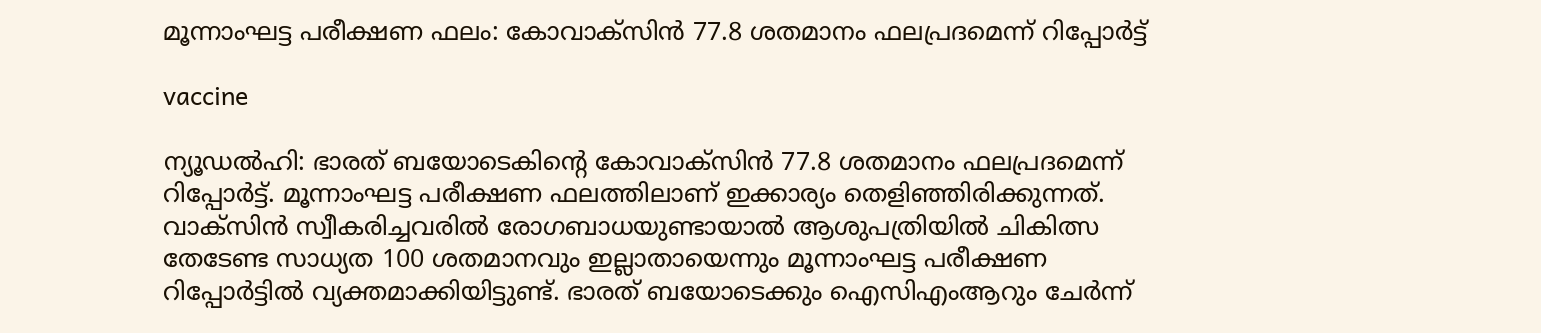മൂന്നാംഘട്ട പരീക്ഷണ ഫലം: കോവാക്‌സിൻ 77.8 ശതമാനം ഫലപ്രദമെന്ന് റിപ്പോർട്ട്

vaccine

ന്യൂഡൽഹി: ഭാരത് ബയോടെകിന്റെ കോവാക്സിൻ 77.8 ശതമാനം ഫലപ്രദമെന്ന് റിപ്പോർട്ട്. മൂന്നാംഘട്ട പരീക്ഷണ ഫലത്തിലാണ് ഇക്കാര്യം തെളിഞ്ഞിരിക്കുന്നത്. വാക്സിൻ സ്വീകരിച്ചവരിൽ രോഗബാധയുണ്ടായാൽ ആശുപത്രിയിൽ ചികിത്സ തേടേണ്ട സാധ്യത 100 ശതമാനവും ഇല്ലാതായെന്നും മൂന്നാംഘട്ട പരീക്ഷണ റിപ്പോർട്ടിൽ വ്യക്തമാക്കിയിട്ടുണ്ട്. ഭാരത് ബയോടെക്കും ഐസിഎംആറും ചേർന്ന്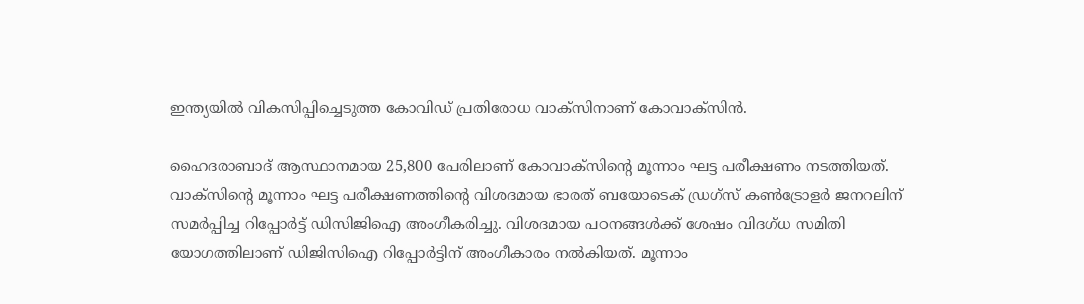ഇന്ത്യയിൽ വികസിപ്പിച്ചെടുത്ത കോവിഡ് പ്രതിരോധ വാക്സിനാണ് കോവാക്സിൻ.

ഹൈദരാബാദ് ആസ്ഥാനമായ 25,800 പേരിലാണ് കോവാക്സിന്റെ മൂന്നാം ഘട്ട പരീക്ഷണം നടത്തിയത്. വാക്സിന്റെ മൂന്നാം ഘട്ട പരീക്ഷണത്തിന്റെ വിശദമായ ഭാരത് ബയോടെക് ഡ്രഗ്സ് കൺട്രോളർ ജനറലിന് സമർപ്പിച്ച റിപ്പോർട്ട് ഡിസിജിഐ അംഗീകരിച്ചു. വിശദമായ പഠനങ്ങൾക്ക് ശേഷം വിദഗ്ധ സമിതി യോഗത്തിലാണ് ഡിജിസിഐ റിപ്പോർട്ടിന് അംഗീകാരം നൽകിയത്. മൂന്നാം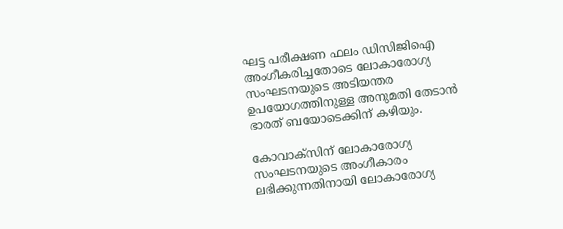ഘട്ട പരീക്ഷണ ഫലം ഡിസിജിഐ അംഗീകരിച്ചതോടെ ലോകാരോഗ്യ സംഘടനയുടെ അടിയന്തര ഉപയോഗത്തിനുള്ള അനുമതി തേടാൻ ഭാരത് ബയോടെക്കിന് കഴിയും.

കോവാക്‌സിന് ലോകാരോഗ്യ സംഘടനയുടെ അംഗീകാരം ലഭിക്കുന്നതിനായി ലോകാരോഗ്യ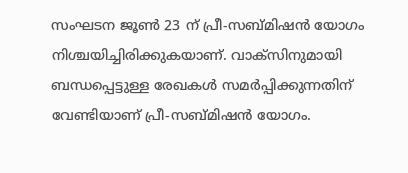സംഘടന ജൂൺ 23 ന് പ്രീ-സബ്മിഷൻ യോഗം നിശ്ചയിച്ചിരിക്കുകയാണ്. വാക്‌സിനുമായി ബന്ധപ്പെട്ടുള്ള രേഖകൾ സമർപ്പിക്കുന്നതിന് വേണ്ടിയാണ് പ്രീ-സബ്മിഷൻ യോഗം.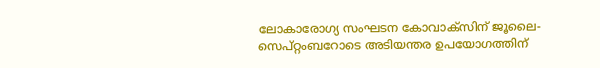ലോകാരോഗ്യ സംഘടന കോവാക്‌സിന് ജൂലൈ-സെപ്റ്റംബറോടെ അടിയന്തര ഉപയോഗത്തിന്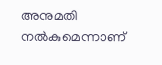അനുമതി നൽകുമെന്നാണ്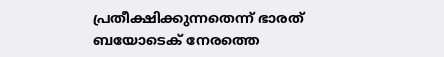പ്രതീക്ഷിക്കുന്നതെന്ന് ഭാരത് ബയോടെക് നേരത്തെ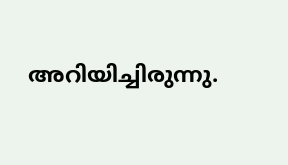അറിയിച്ചിരുന്നു.